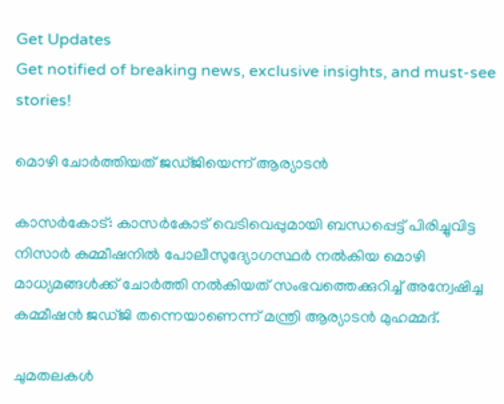Get Updates
Get notified of breaking news, exclusive insights, and must-see stories!

മൊഴി ചോര്‍ത്തിയത് ജഡ്ജിയെന്ന് ആര്യാടന്‍

കാസര്‍കോട്: കാസര്‍കോട് വെടിവെപ്പുമായി ബന്ധപ്പെട്ട് പിരിച്ചുവിട്ട നിസാര്‍ കമ്മീഷനില്‍ പോലീസുദ്യോഗസ്ഥര്‍ നല്‍കിയ മൊഴി മാധ്യമങ്ങള്‍ക്ക് ചോര്‍ത്തി നല്‍കിയത് സംഭവത്തെക്കുറിച്ച് അന്വേഷിച്ച കമ്മീഷന്‍ ജഡ്ജി തന്നെയാണെന്ന് മന്ത്രി ആര്യാടന്‍ മുഹമ്മദ്.

ചുമതലകള്‍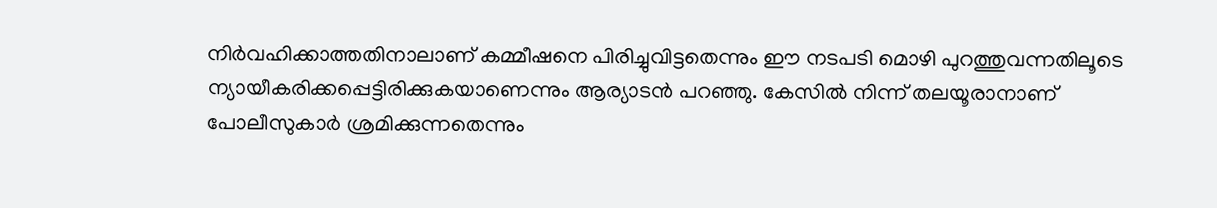നിര്‍വഹിക്കാത്തതിനാലാണ് കമ്മീഷനെ പിരിച്ചുവിട്ടതെന്നും ഈ നടപടി മൊഴി പുറത്തുവന്നതിലൂടെ ന്യായീകരിക്കപ്പെട്ടിരിക്കുകയാണെന്നും ആര്യാടന്‍ പറഞ്ഞു. കേസില്‍ നിന്ന് തലയൂരാനാണ് പോലീസുകാര്‍ ശ്രമിക്കുന്നതെന്നും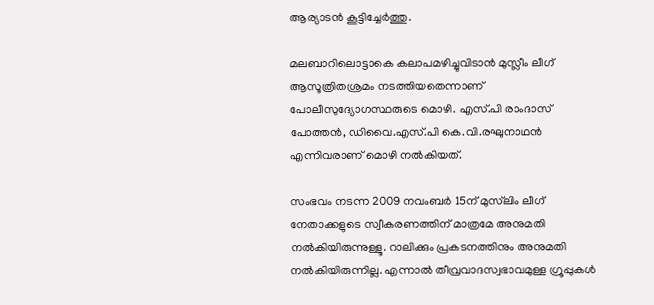ആര്യാടന്‍ കൂട്ടിച്ചേര്‍ത്തു.

മലബാറിലൊട്ടാകെ കലാപമഴിച്ചുവിടാന്‍ മുസ്ലീം ലീഗ് ആസൂത്രിതശ്രമം നടത്തിയതെന്നാണ് പോലീസുദ്യോഗസ്ഥരുടെ മൊഴി. എസ്.പി രാംദാസ് പോത്തന്‍, ഡിവൈ.എസ്.പി കെ.വി.രഘുനാഥന്‍ എന്നിവരാണ് മൊഴി നല്‍കിയത്.

സംഭവം നടന്ന 2009 നവംബര്‍ 15ന് മുസ്‌ലിം ലീഗ് നേതാക്കളുടെ സ്വീകരണത്തിന് മാത്രമേ അനുമതി നല്‍കിയിരുന്നുള്ളൂ. റാലിക്കും പ്രകടനത്തിനും അനുമതി നല്‍കിയിരുന്നില്ല. എന്നാല്‍ തീവ്രവാദസ്വഭാവമുള്ള ഗ്രൂപ്പുകള്‍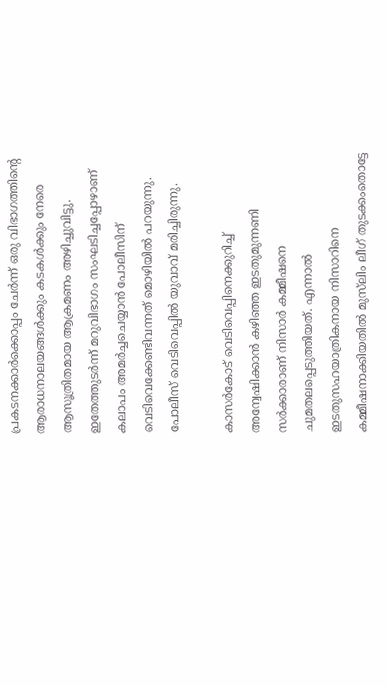പ്രകടനക്കാര്‍ക്കൊപ്പം ചേര്‍ന്ന് ഒരു വിഭാഗത്തിന്റെ ആരാധനാലയങ്ങള്‍ക്കും കടകള്‍ക്കും നേരെ ആസൂത്രിതമായ ആക്രമണം അഴിച്ചുവിട്ടു. ഇതേത്തുടര്‍ന്ന് മറുവിഭാഗം സംഘടിച്ചപ്പോഴാണ് കലാപം അമര്‍ച്ചചെയ്യാന്‍ പോലീസിന് വെടിവെക്കേണ്ടിവന്നത് മൊഴിയില്‍ പറയുന്നു. പോലീസ് വെടിവെപ്പില്‍ യുവാവ് മരിച്ചിരുന്നു.

കാസര്‍കോട് വെടിവെപ്പിനെക്കുറിച്ച് അന്വേഷിക്കാന്‍ കഴിഞ്ഞ ഇടതുമുന്നണി സര്‍ക്കാരാണ് നിസാര്‍ കമ്മീഷനെ ചുമതലപ്പെടുത്തിയത്. എന്നാല്‍ ഇടതുസഹയാത്രികനായ നിസാറിനെ കമ്മീഷനാക്കിയതില്‍ മുസ്‌ലിം ലീഗ് തുടക്കംതൊട്ടേ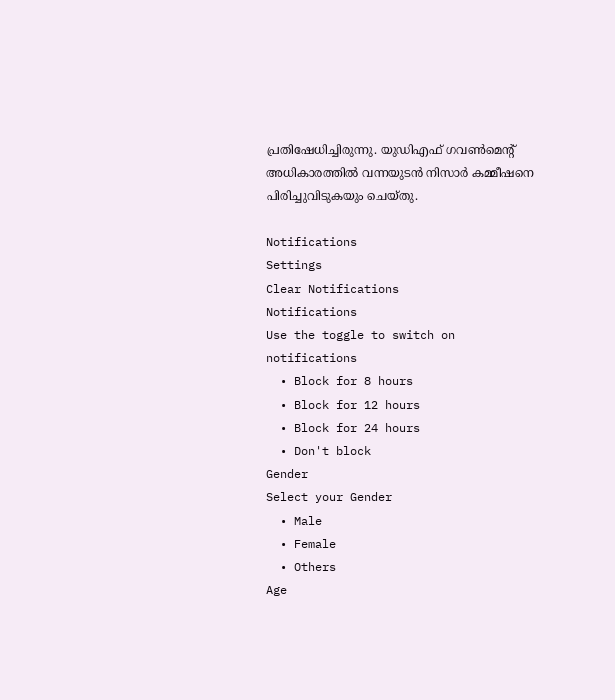പ്രതിഷേധിച്ചിരുന്നു. യുഡിഎഫ് ഗവണ്‍മെന്റ് അധികാരത്തില്‍ വന്നയുടന്‍ നിസാര്‍ കമ്മീഷനെ പിരിച്ചുവിടുകയും ചെയ്തു.

Notifications
Settings
Clear Notifications
Notifications
Use the toggle to switch on notifications
  • Block for 8 hours
  • Block for 12 hours
  • Block for 24 hours
  • Don't block
Gender
Select your Gender
  • Male
  • Female
  • Others
Age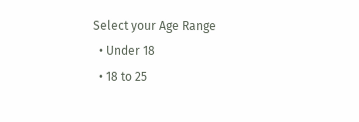Select your Age Range
  • Under 18
  • 18 to 25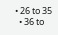• 26 to 35
  • 36 to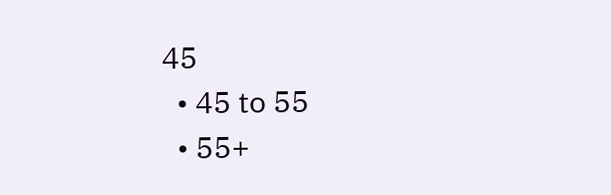45
  • 45 to 55
  • 55+